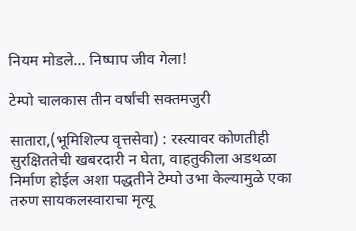नियम मोडले… निष्पाप जीव गेला!

टेम्पो चालकास तीन वर्षांची सक्तमजुरी

सातारा,(भूमिशिल्प वृत्तसेवा) : रस्त्यावर कोणतीही सुरक्षिततेची खबरदारी न घेता, वाहतुकीला अडथळा निर्माण होईल अशा पद्धतीने टेम्पो उभा केल्यामुळे एका तरुण सायकलस्वाराचा मृत्यू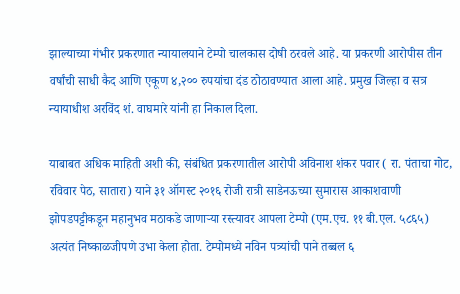झाल्याच्या गंभीर प्रकरणात न्यायालयाने टेम्पो चालकास दोषी ठरवले आहे. या प्रकरणी आरोपीस तीन वर्षांची साधी कैद आणि एकूण ४,२०० रुपयांचा दंड ठोठावण्यात आला आहे. प्रमुख जिल्हा व सत्र न्यायाधीश अरविंद शं. वाघमारे यांनी हा निकाल दिला.

याबाबत अधिक माहिती अशी की, संबंधित प्रकरणातील आरोपी अविनाश शंकर पवार ( रा. पंताचा गोट, रविवार पेठ, सातारा) याने ३१ ऑगस्ट २०१६ रोजी रात्री साडेनऊच्या सुमारास आकाशवाणी झोपडपट्टीकडून महानुभव मठाकडे जाणाऱ्या रस्त्यावर आपला टेम्पो (एम.एच. ११ बी.एल. ५८६५) अत्यंत निष्काळजीपणे उभा केला होता. टेम्पोमध्ये नविन पत्र्यांची पाने तब्बल ६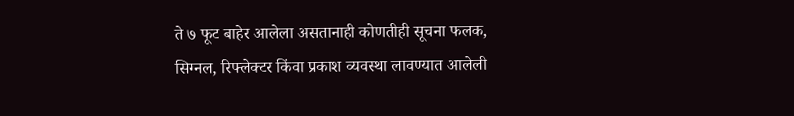ते ७ फूट बाहेर आलेला असतानाही कोणतीही सूचना फलक, सिग्नल, रिफ्लेक्टर किंवा प्रकाश व्यवस्था लावण्यात आलेली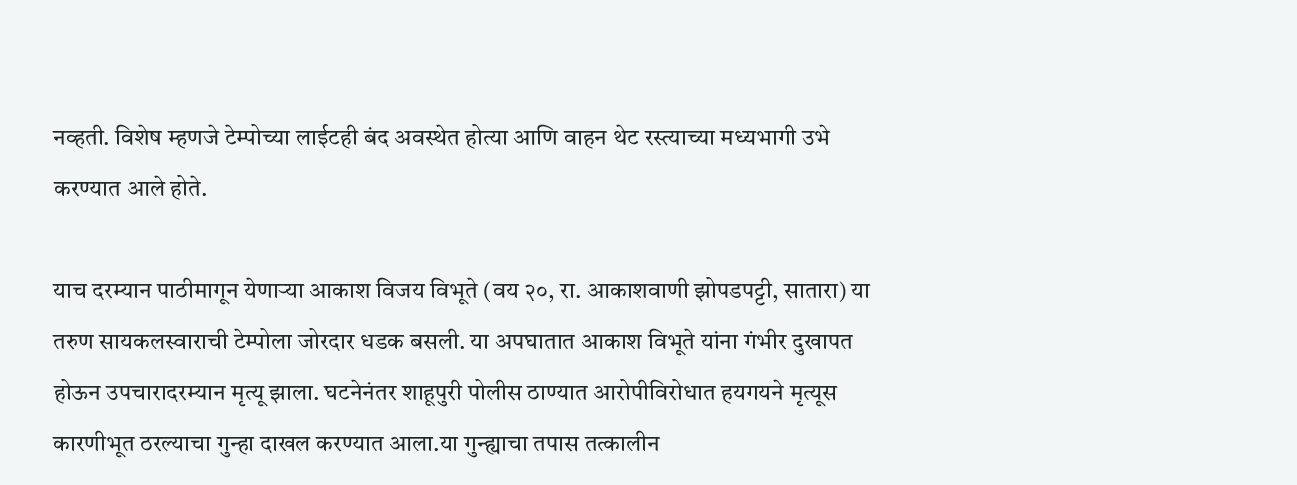नव्हती. विशेष म्हणजे टेम्पोच्या लाईटही बंद अवस्थेत होत्या आणि वाहन थेट रस्त्याच्या मध्यभागी उभे करण्यात आले होते.

याच दरम्यान पाठीमागून येणाऱ्या आकाश विजय विभूते (वय २०, रा. आकाशवाणी झोपडपट्टी, सातारा) या तरुण सायकलस्वाराची टेम्पोला जोरदार धडक बसली. या अपघातात आकाश विभूते यांना गंभीर दुखापत होऊन उपचारादरम्यान मृत्यू झाला. घटनेनंतर शाहूपुरी पोलीस ठाण्यात आरोपीविरोधात हयगयने मृत्यूस कारणीभूत ठरल्याचा गुन्हा दाखल करण्यात आला.या गुन्ह्याचा तपास तत्कालीन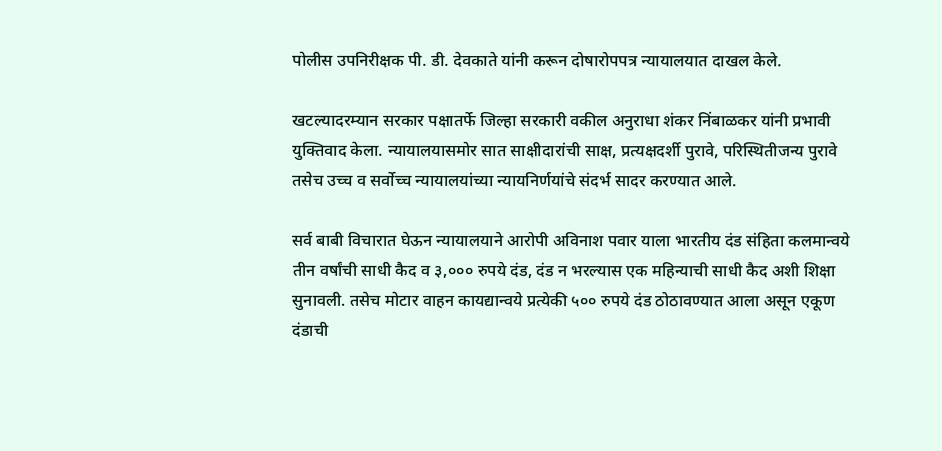पोलीस उपनिरीक्षक पी. डी. देवकाते यांनी करून दोषारोपपत्र न्यायालयात दाखल केले.

खटल्यादरम्यान सरकार पक्षातर्फे जिल्हा सरकारी वकील अनुराधा शंकर निंबाळकर यांनी प्रभावी युक्तिवाद केला. न्यायालयासमोर सात साक्षीदारांची साक्ष, प्रत्यक्षदर्शी पुरावे, परिस्थितीजन्य पुरावे तसेच उच्च व सर्वोच्च न्यायालयांच्या न्यायनिर्णयांचे संदर्भ सादर करण्यात आले.

सर्व बाबी विचारात घेऊन न्यायालयाने आरोपी अविनाश पवार याला भारतीय दंड संहिता कलमान्वये तीन वर्षांची साधी कैद व ३,००० रुपये दंड, दंड न भरल्यास एक महिन्याची साधी कैद अशी शिक्षा सुनावली. तसेच मोटार वाहन कायद्यान्वये प्रत्येकी ५०० रुपये दंड ठोठावण्यात आला असून एकूण दंडाची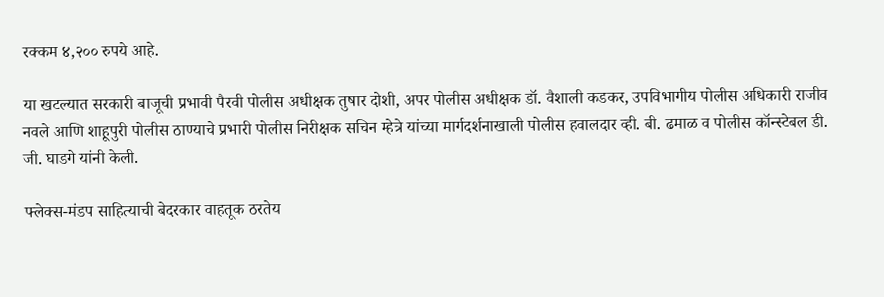रक्कम ४,२०० रुपये आहे.

या खटल्यात सरकारी बाजूची प्रभावी पैरवी पोलीस अधीक्षक तुषार दोशी, अपर पोलीस अधीक्षक डॉ. वैशाली कडकर, उपविभागीय पोलीस अधिकारी राजीव नवले आणि शाहूपुरी पोलीस ठाण्याचे प्रभारी पोलीस निरीक्षक सचिन म्हेत्रे यांच्या मार्गदर्शनाखाली पोलीस हवालदार व्ही. बी. ढमाळ व पोलीस कॉन्स्टेबल डी. जी. घाडगे यांनी केली.

फ्लेक्स-मंडप साहित्याची बेदरकार वाहतूक ठरतेय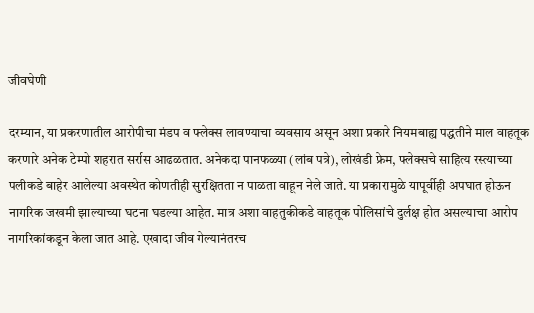जीवघेणी

दरम्यान, या प्रकरणातील आरोपीचा मंडप व फ्लेक्स लावण्याचा व्यवसाय असून अशा प्रकारे नियमबाह्य पद्धतीने माल वाहतूक करणारे अनेक टेम्पो शहरात सर्रास आढळतात. अनेकदा पानफळ्या (लांब पत्रे), लोखंडी फ्रेम, फ्लेक्सचे साहित्य रस्त्याच्या पलीकडे बाहेर आलेल्या अवस्थेत कोणतीही सुरक्षितता न पाळता वाहून नेले जाते. या प्रकारामुळे यापूर्वीही अपघात होऊन नागरिक जखमी झाल्याच्या घटना घडल्या आहेत. मात्र अशा वाहतुकीकडे वाहतूक पोलिसांचे दुर्लक्ष होत असल्याचा आरोप नागरिकांकडून केला जात आहे. एखादा जीव गेल्यानंतरच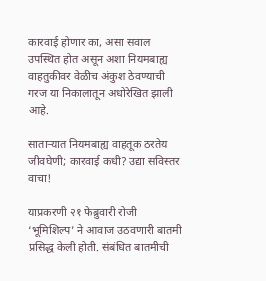कारवाई होणार का, असा सवाल उपस्थित होत असून अशा नियमबाह्य वाहतुकीवर वेळीच अंकुश ठेवण्याची गरज या निकालातून अधोरेखित झाली आहे.

साताऱ्यात नियमबाह्य वाहतूक ठरतेय जीवघेणी; कारवाई कधी? उद्या सविस्तर वाचा!

याप्रकरणी २१ फेब्रुवारी रोजी ‘भूमिशिल्प’ ने आवाज उठवणारी बातमी प्रसिद्ध केली होती. संबंधित बातमीची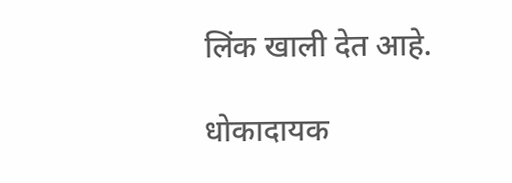लिंक खाली देत आहे.

धोकादायक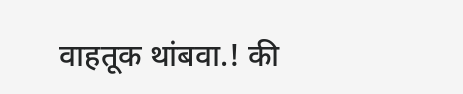वाहतूक थांबवा.! की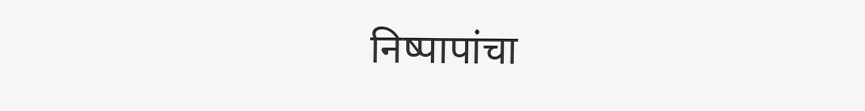निष्पापांचा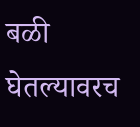बळी घेतल्यावरच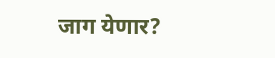जाग येणार?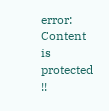error: Content is protected !!